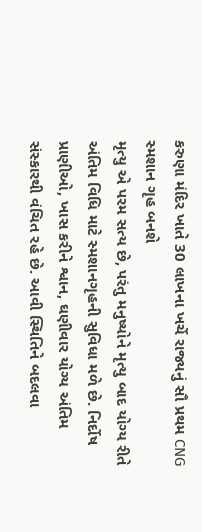કરુણા મંદિર ખાતે 30 લાખના ખર્ચે રાજ્યનું સૌ પ્રથમ CNG સ્મશાન ગૃહ બનશે
મૃત્યુ એ પરમ સત્ય છે, પરંતુ મનુષ્યોને મૃત્યુ બાદ યોગ્ય રીતે અંતિમ વિધિ માટે સ્મશાનગૃહની સુવિધા મળે છે. નિર્દોષ પ્રાણીઓ, ખાસ કરીને શ્વાન, ઘણીવાર યોગ્ય અંતિમ સંસ્કારથી વંચિત રહે છે. આવી સ્થિતિને બદલવા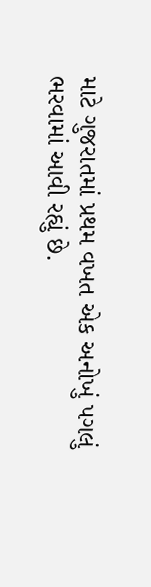માટે ગુજરાતમાં પ્રથમ વખત એક અનોખું પગલું ભરવામાં આવી રહ્યું છે.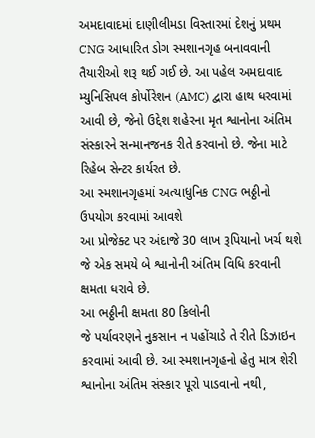અમદાવાદમાં દાણીલીમડા વિસ્તારમાં દેશનું પ્રથમ CNG આધારિત ડોગ સ્મશાનગૃહ બનાવવાની તૈયારીઓ શરૂ થઈ ગઈ છે. આ પહેલ અમદાવાદ મ્યુનિસિપલ કોર્પોરેશન (AMC) દ્વારા હાથ ધરવામાં આવી છે, જેનો ઉદ્દેશ શહેરના મૃત શ્વાનોના અંતિમ સંસ્કારને સન્માનજનક રીતે કરવાનો છે. જેના માટે રિહેબ સેન્ટર કાર્યરત છે.
આ સ્મશાનગૃહમાં અત્યાધુનિક CNG ભઠ્ઠીનો ઉપયોગ કરવામાં આવશે
આ પ્રોજેક્ટ પર અંદાજે 30 લાખ રૂપિયાનો ખર્ચ થશે
જે એક સમયે બે શ્વાનોની અંતિમ વિધિ કરવાની ક્ષમતા ધરાવે છે.
આ ભઠ્ઠીની ક્ષમતા 80 કિલોની
જે પર્યાવરણને નુકસાન ન પહોંચાડે તે રીતે ડિઝાઇન કરવામાં આવી છે. આ સ્મશાનગૃહનો હેતુ માત્ર શેરી શ્વાનોના અંતિમ સંસ્કાર પૂરો પાડવાનો નથી,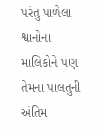પરંતુ પાળેલા શ્વાનોના માલિકોને પણ તેમના પાલતુની અંતિમ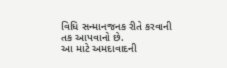વિધિ સન્માનજનક રીતે કરવાની તક આપવાનો છે.
આ માટે અમદાવાદની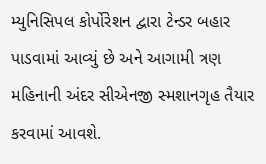મ્યુનિસિપલ કોર્પોરેશન દ્વારા ટેન્ડર બહાર પાડવામાં આવ્યું છે અને આગામી ત્રણ મહિનાની અંદર સીએનજી સ્મશાનગૃહ તૈયાર કરવામાં આવશે.